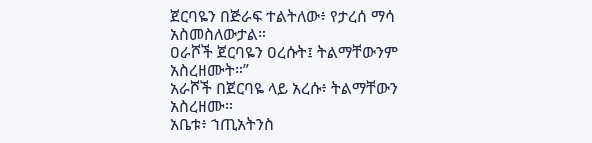ጀርባዬን በጅራፍ ተልትለው፥ የታረሰ ማሳ አስመስለውታል።
ዐራሾች ጀርባዬን ዐረሱት፤ ትልማቸውንም አስረዘሙት።”
አራሾች በጀርባዬ ላይ አረሱ፥ ትልማቸውን አስረዘሙ።
አቤቱ፥ ኀጢአትንስ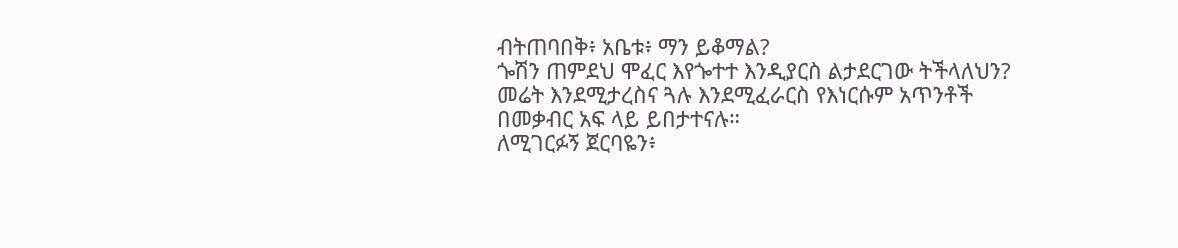ብትጠባበቅ፥ አቤቱ፥ ማን ይቆማል?
ጐሽን ጠምደህ ሞፈር እየጐተተ እንዲያርስ ልታደርገው ትችላለህን?
መሬት እንደሚታረስና ጓሉ እንደሚፈራርስ የእነርሱም አጥንቶች በመቃብር አፍ ላይ ይበታተናሉ።
ለሚገርፉኝ ጀርባዬን፥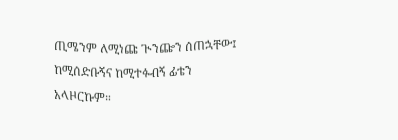ጢሜንም ለሚነጩ ጒንጬን ሰጠኋቸው፤ ከሚሰድቡኝና ከሚተፉብኝ ፊቴን አላዞርኩም።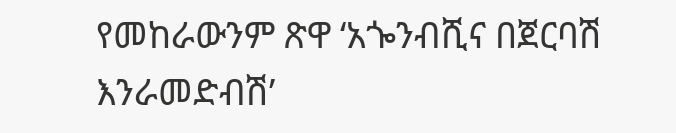የመከራውንም ጽዋ ‘አጐንብሺና በጀርባሽ እንራመድብሽ’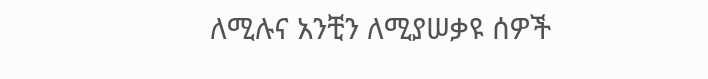ለሚሉና አንቺን ለሚያሠቃዩ ሰዎች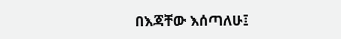በእጃቸው እሰጣለሁ፤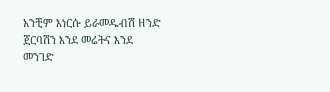አንቺም እነርሱ ይራመዱብሽ ዘንድ ጀርባሽን እንደ መሬትና እንደ መንገድ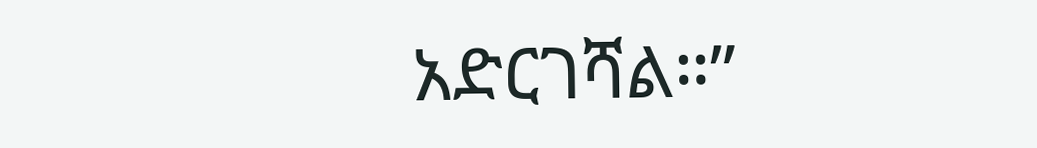አድርገሻል።”